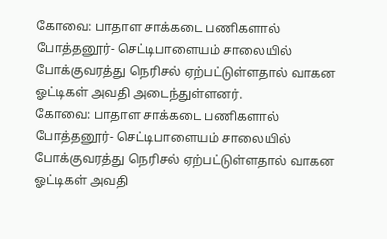கோவை: பாதாள சாக்கடை பணிகளால் போத்தனூர்- செட்டிபாளையம் சாலையில் போக்குவரத்து நெரிசல் ஏற்பட்டுள்ளதால் வாகன ஓட்டிகள் அவதி அடைந்துள்ளனர்.
கோவை: பாதாள சாக்கடை பணிகளால் போத்தனூர்- செட்டிபாளையம் சாலையில் போக்குவரத்து நெரிசல் ஏற்பட்டுள்ளதால் வாகன ஓட்டிகள் அவதி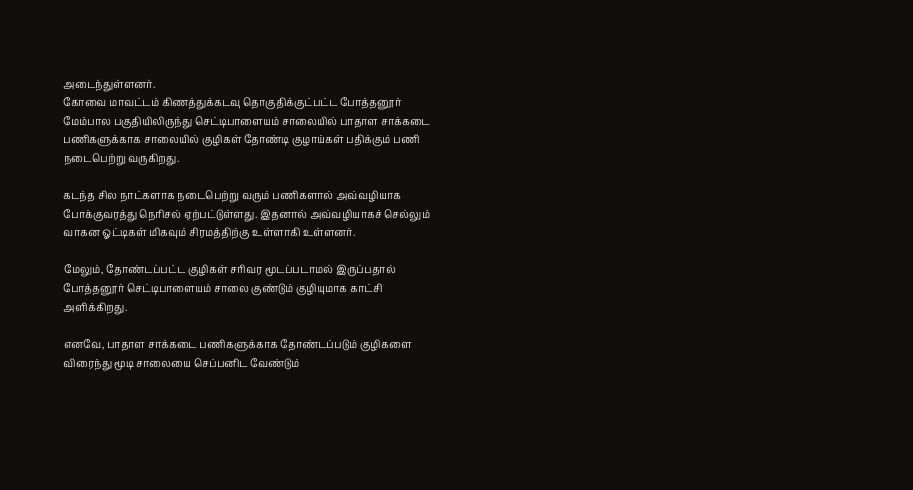அடைந்துள்ளனர்.
கோவை மாவட்டம் கிணத்துக்கடவு தொகுதிக்குட்பட்ட போத்தனூர் மேம்பால பகுதியிலிருந்து செட்டிபாளையம் சாலையில் பாதாள சாக்கடை பணிகளுக்காக சாலையில் குழிகள் தோண்டி குழாய்கள் பதிக்கும் பணி நடைபெற்று வருகிறது.

கடந்த சில நாட்களாக நடைபெற்று வரும் பணிகளால் அவ்வழியாக போக்குவரத்து நெரிசல் ஏற்பட்டுள்ளது. இதனால் அவ்வழியாகச் செல்லும் வாகன ஓட்டிகள் மிகவும் சிரமத்திற்கு உள்ளாகி உள்ளனர்.

மேலும், தோண்டப்பட்ட குழிகள் சரிவர மூடப்படாமல் இருப்பதால் போத்தனூர் செட்டிபாளையம் சாலை குண்டும் குழியுமாக காட்சி அளிக்கிறது.

எனவே, பாதாள சாக்கடை பணிகளுக்காக தோண்டப்படும் குழிகளை விரைந்து மூடி சாலையை செப்பனிட வேண்டும்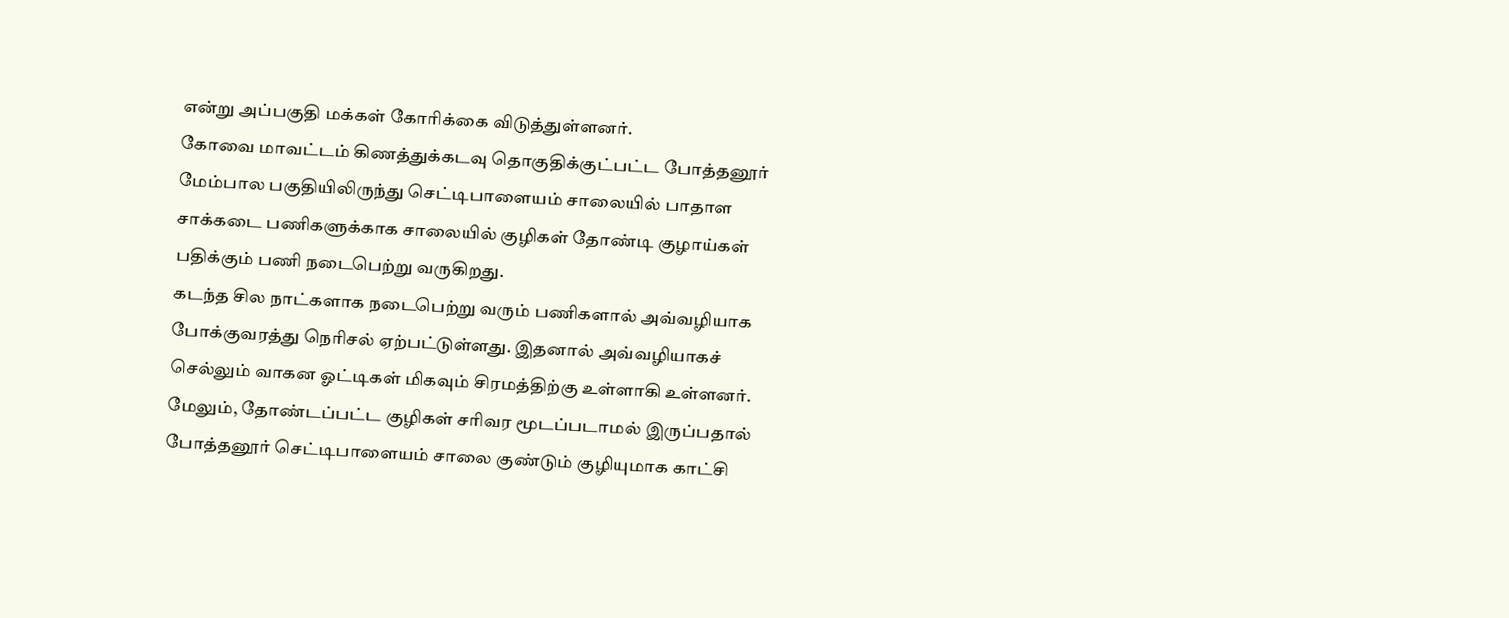என்று அப்பகுதி மக்கள் கோரிக்கை விடுத்துள்ளனர்.
கோவை மாவட்டம் கிணத்துக்கடவு தொகுதிக்குட்பட்ட போத்தனூர் மேம்பால பகுதியிலிருந்து செட்டிபாளையம் சாலையில் பாதாள சாக்கடை பணிகளுக்காக சாலையில் குழிகள் தோண்டி குழாய்கள் பதிக்கும் பணி நடைபெற்று வருகிறது.
கடந்த சில நாட்களாக நடைபெற்று வரும் பணிகளால் அவ்வழியாக போக்குவரத்து நெரிசல் ஏற்பட்டுள்ளது. இதனால் அவ்வழியாகச் செல்லும் வாகன ஓட்டிகள் மிகவும் சிரமத்திற்கு உள்ளாகி உள்ளனர்.
மேலும், தோண்டப்பட்ட குழிகள் சரிவர மூடப்படாமல் இருப்பதால் போத்தனூர் செட்டிபாளையம் சாலை குண்டும் குழியுமாக காட்சி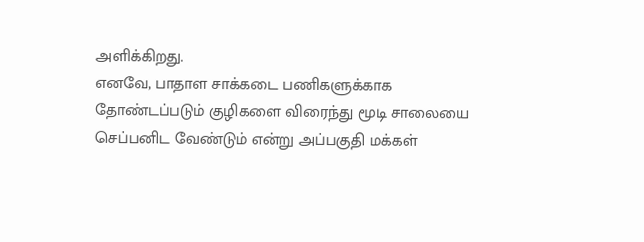அளிக்கிறது.
எனவே, பாதாள சாக்கடை பணிகளுக்காக தோண்டப்படும் குழிகளை விரைந்து மூடி சாலையை செப்பனிட வேண்டும் என்று அப்பகுதி மக்கள்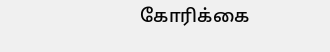கோரிக்கை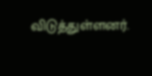விடுத்துள்ளனர்.